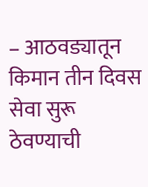– आठवड्यातून किमान तीन दिवस सेवा सुरू ठेवण्याची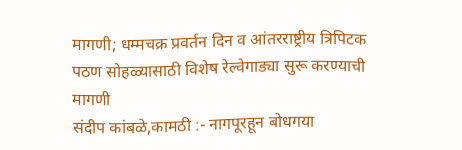मागणी; धम्मचक्र प्रवर्तन दिन व आंतरराष्ट्रीय त्रिपिटक पठण सोहळ्यासाठी विशेष रेल्वेगाड्या सुरू करण्याची मागणी
संदीप कांबळे,कामठी :- नागपूरहून बोधगया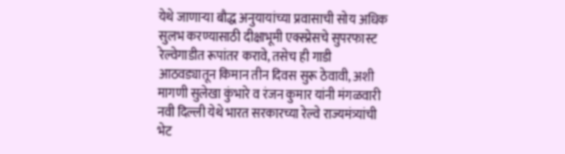येथे जाणाऱ्या बौद्ध अनुयायांच्या प्रवासाची सोय अधिक सुलभ करण्यासाठी दीक्षाभूमी एक्स्प्रेसचे सुपरफास्ट रेल्वेगाडीत रूपांतर करावे, तसेच ही गाडी आठवड्यातून किमान तीन दिवस सुरू ठेवावी, अशी मागणी सुलेखा कुंभारे व रंजन कुमार यांनी मंगळवारी नवी दिल्ली येथे भारत सरकारच्या रेल्वे राज्यमंत्र्यांची भेट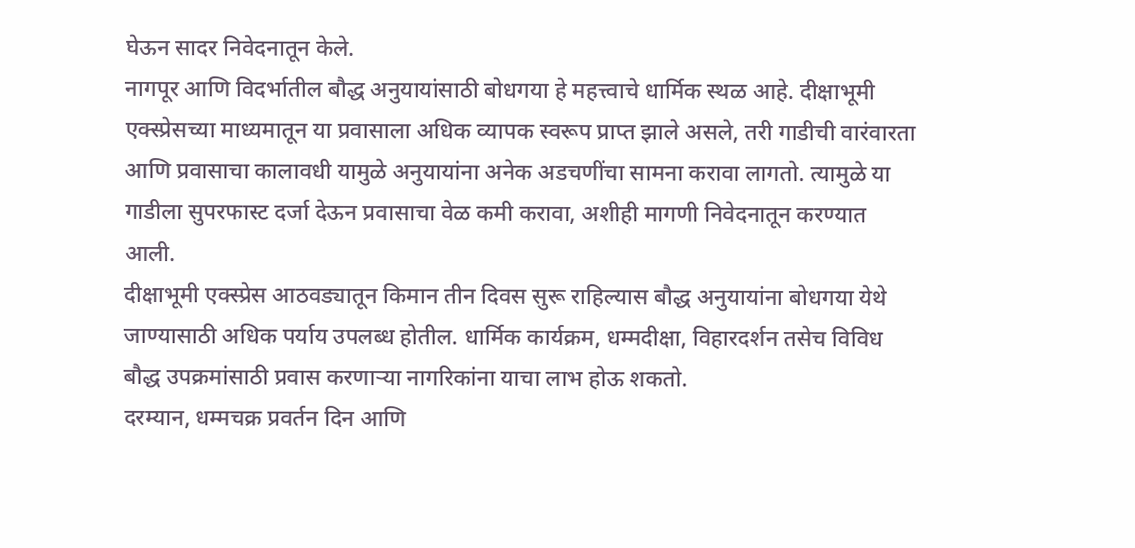घेऊन सादर निवेदनातून केले.
नागपूर आणि विदर्भातील बौद्ध अनुयायांसाठी बोधगया हे महत्त्वाचे धार्मिक स्थळ आहे. दीक्षाभूमी एक्स्प्रेसच्या माध्यमातून या प्रवासाला अधिक व्यापक स्वरूप प्राप्त झाले असले, तरी गाडीची वारंवारता आणि प्रवासाचा कालावधी यामुळे अनुयायांना अनेक अडचणींचा सामना करावा लागतो. त्यामुळे या गाडीला सुपरफास्ट दर्जा देऊन प्रवासाचा वेळ कमी करावा, अशीही मागणी निवेदनातून करण्यात आली.
दीक्षाभूमी एक्स्प्रेस आठवड्यातून किमान तीन दिवस सुरू राहिल्यास बौद्ध अनुयायांना बोधगया येथे जाण्यासाठी अधिक पर्याय उपलब्ध होतील. धार्मिक कार्यक्रम, धम्मदीक्षा, विहारदर्शन तसेच विविध बौद्ध उपक्रमांसाठी प्रवास करणाऱ्या नागरिकांना याचा लाभ होऊ शकतो.
दरम्यान, धम्मचक्र प्रवर्तन दिन आणि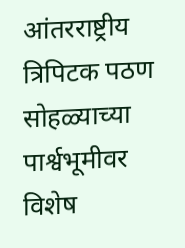आंतरराष्ट्रीय त्रिपिटक पठण सोहळ्याच्या पार्श्वभूमीवर विशेष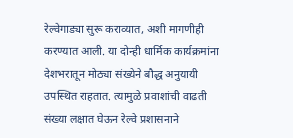रेल्वेगाड्या सुरू कराव्यात, अशी मागणीही करण्यात आली. या दोन्ही धार्मिक कार्यक्रमांना देशभरातून मोठ्या संख्येने बौद्ध अनुयायी उपस्थित राहतात. त्यामुळे प्रवाशांची वाढती संख्या लक्षात घेऊन रेल्वे प्रशासनाने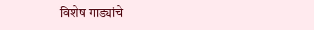विशेष गाड्यांचे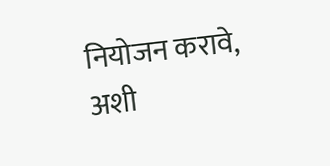नियोजन करावे, अशी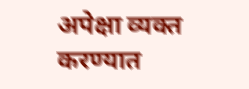अपेक्षा व्यक्त करण्यात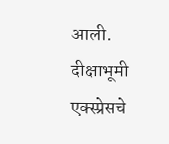आली.
दीक्षाभूमी एक्स्प्रेसचे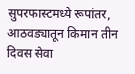सुपरफास्टमध्ये रूपांतर, आठवड्यातून किमान तीन दिवस सेवा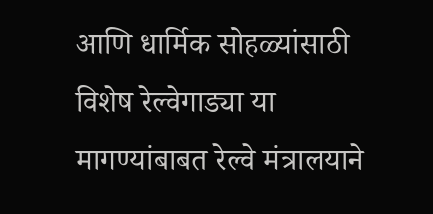आणि धार्मिक सोहळ्यांसाठी विशेष रेल्वेगाड्या या मागण्यांबाबत रेल्वे मंत्रालयाने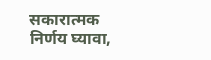सकारात्मक निर्णय घ्यावा,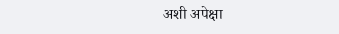अशी अपेक्षा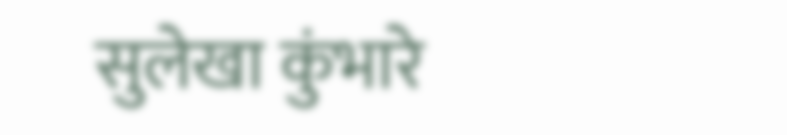सुलेखा कुंभारे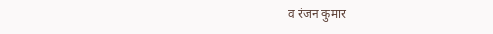व रंजन कुमार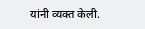यांनी व्यक्त केली.